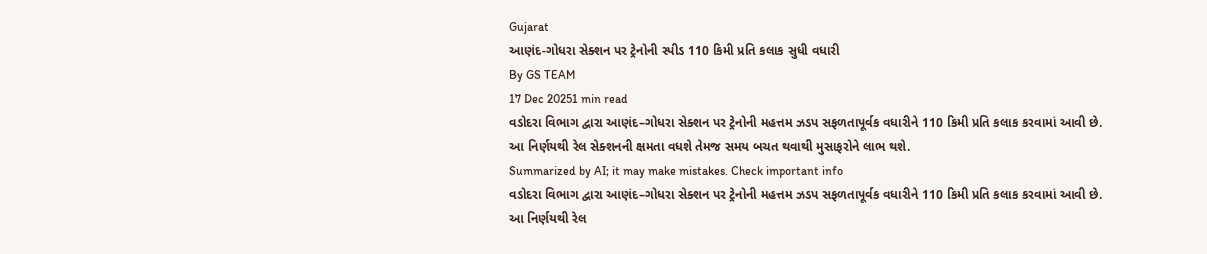Gujarat
આણંદ-ગોધરા સેક્શન પર ટ્રેનોની સ્પીડ 110 કિમી પ્રતિ કલાક સુધી વધારી
By GS TEAM
17 Dec 20251 min read
વડોદરા વિભાગ દ્વારા આણંદ–ગોધરા સેક્શન પર ટ્રેનોની મહત્તમ ઝડપ સફળતાપૂર્વક વધારીને 110 કિમી પ્રતિ કલાક કરવામાં આવી છે. આ નિર્ણયથી રેલ સેક્શનની ક્ષમતા વધશે તેમજ સમય બચત થવાથી મુસાફરોને લાભ થશે.
Summarized by AI; it may make mistakes. Check important info
વડોદરા વિભાગ દ્વારા આણંદ–ગોધરા સેક્શન પર ટ્રેનોની મહત્તમ ઝડપ સફળતાપૂર્વક વધારીને 110 કિમી પ્રતિ કલાક કરવામાં આવી છે. આ નિર્ણયથી રેલ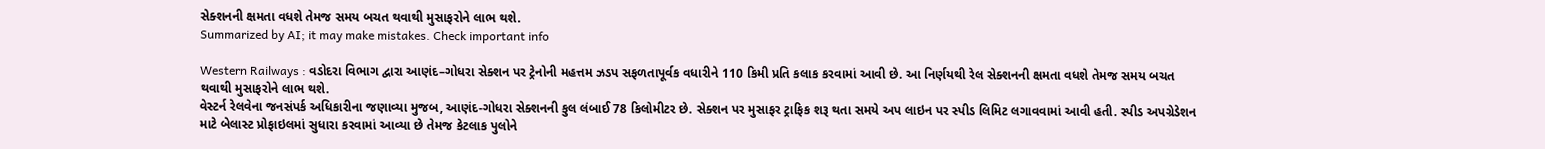સેક્શનની ક્ષમતા વધશે તેમજ સમય બચત થવાથી મુસાફરોને લાભ થશે.
Summarized by AI; it may make mistakes. Check important info

Western Railways : વડોદરા વિભાગ દ્વારા આણંદ–ગોધરા સેક્શન પર ટ્રેનોની મહત્તમ ઝડપ સફળતાપૂર્વક વધારીને 110 કિમી પ્રતિ કલાક કરવામાં આવી છે. આ નિર્ણયથી રેલ સેક્શનની ક્ષમતા વધશે તેમજ સમય બચત થવાથી મુસાફરોને લાભ થશે.
વેસ્ટર્ન રેલવેના જનસંપર્ક અધિકારીના જણાવ્યા મુજબ, આણંદ-ગોધરા સેક્શનની કુલ લંબાઈ 78 કિલોમીટર છે. સેક્શન પર મુસાફર ટ્રાફિક શરૂ થતા સમયે અપ લાઇન પર સ્પીડ લિમિટ લગાવવામાં આવી હતી. સ્પીડ અપગ્રેડેશન માટે બેલાસ્ટ પ્રોફાઇલમાં સુધારા કરવામાં આવ્યા છે તેમજ કેટલાક પુલોને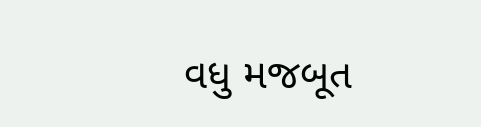વધુ મજબૂત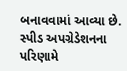બનાવવામાં આવ્યા છે. સ્પીડ અપગ્રેડેશનના પરિણામે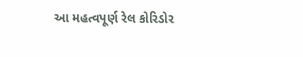આ મહત્વપૂર્ણ રેલ કોરિડોર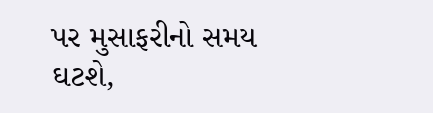પર મુસાફરીનો સમય ઘટશે,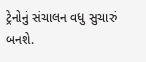ટ્રેનોનું સંચાલન વધુ સુચારું બનશે.